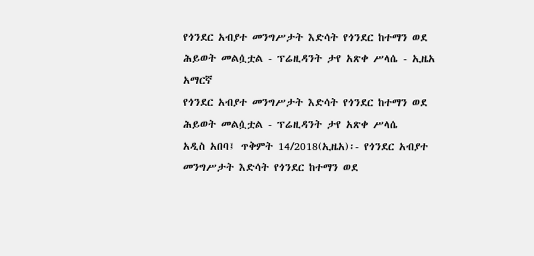የጎንደር አብያተ መንግሥታት እድሳት የጎንደር ከተማን ወደ ሕይወት መልሷቷል - ፕሬዚዳንት ታየ አጽቀ ሥላሴ - ኢዜአ አማርኛ
የጎንደር አብያተ መንግሥታት እድሳት የጎንደር ከተማን ወደ ሕይወት መልሷቷል - ፕሬዚዳንት ታየ አጽቀ ሥላሴ
አዲስ አበባ፤ ጥቅምት 14/2018(ኢዜአ)፡- የጎንደር አብያተ መንግሥታት እድሳት የጎንደር ከተማን ወደ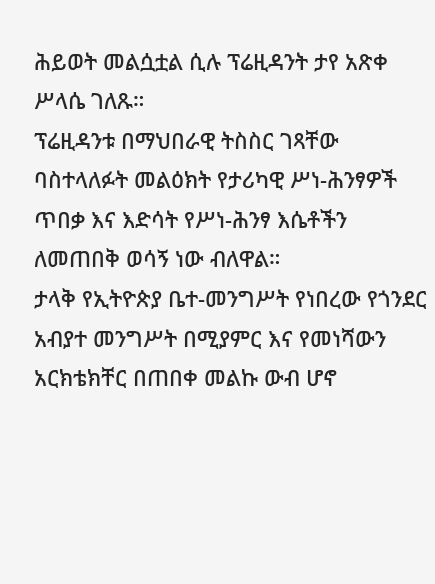ሕይወት መልሷቷል ሲሉ ፕሬዚዳንት ታየ አጽቀ ሥላሴ ገለጹ።
ፕሬዚዳንቱ በማህበራዊ ትስስር ገጻቸው ባስተላለፉት መልዕክት የታሪካዊ ሥነ-ሕንፃዎች ጥበቃ እና እድሳት የሥነ-ሕንፃ እሴቶችን ለመጠበቅ ወሳኝ ነው ብለዋል።
ታላቅ የኢትዮጵያ ቤተ-መንግሥት የነበረው የጎንደር አብያተ መንግሥት በሚያምር እና የመነሻውን አርክቴክቸር በጠበቀ መልኩ ውብ ሆኖ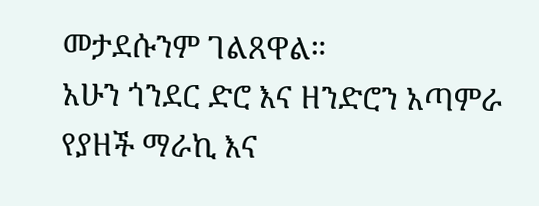መታደሱንም ገልጸዋል።
አሁን ጎንደር ድሮ እና ዘንድሮን አጣምራ የያዘች ማራኪ እና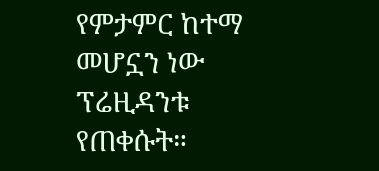የምታምር ከተማ መሆኗን ነው ፕሬዚዳንቱ የጠቀሱት።